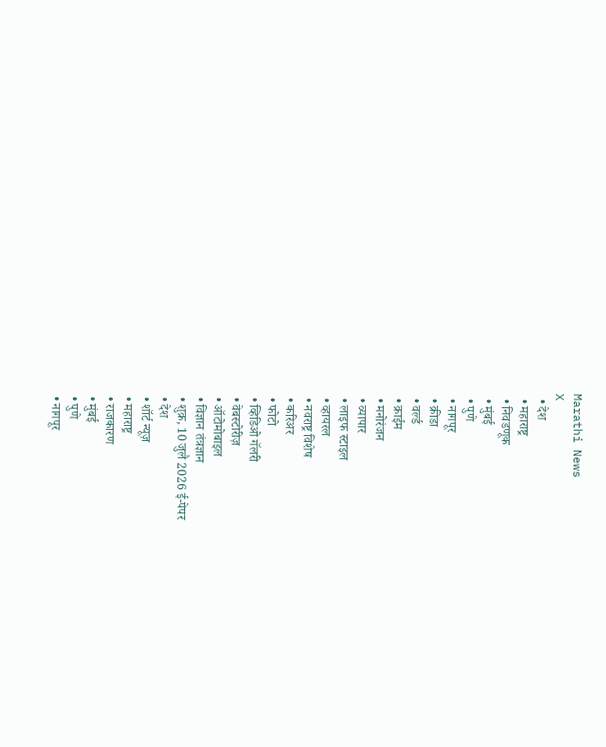Marathi News
X
  • देश
  • महाराष्ट्र
  • निवडणूक
  • मुंबई
  • पुणे
  • नागपूर
  • क्रीडा
  • वर्ल्ड
  • क्राईम
  • मनोरंजन
  • व्यापार
  • लाइफ स्टाइल
  • व्हायरल
  • नवराष्ट्र विशेष
  • करिअर
  • फोटो
  • व्हिडिओ गॅलरी
  • वेबस्टोरीज़
  • ऑटोमोबाइल
  • विज्ञान तंत्रज्ञान
  • शुक्र, 10 जुलै 2026 ई-पेपर
  • देश
  • शॉर्ट न्यूज़
  • महाराष्ट्र
  • राजकारण
  • मुंबई
  • पुणे
  • नागपूर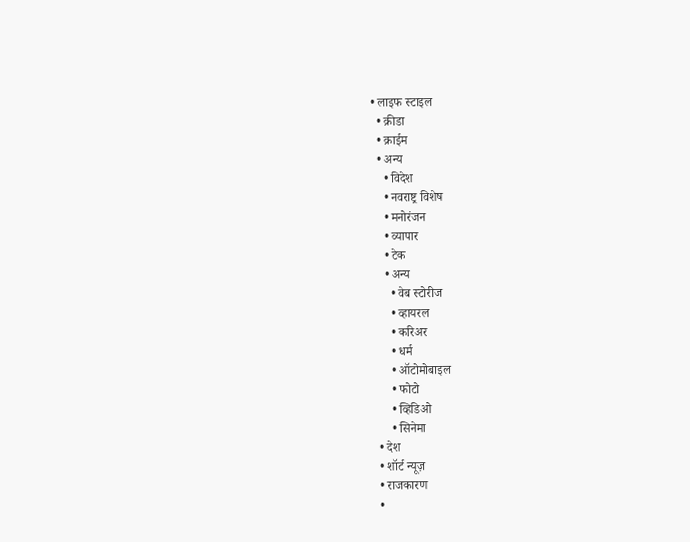• लाइफ स्टाइल
  • क्रीडा
  • क्राईम
  • अन्य
    • विदेश
    • नवराष्ट्र विशेष
    • मनोरंजन
    • व्यापार
    • टेक
    • अन्य
      • वेब स्टोरीज
      • व्हायरल
      • करिअर
      • धर्म
      • ऑटोमोबाइल
      • फोटो
      • व्हिडिओ
      • सिनेमा
  • देश
  • शॉर्ट न्यूज़
  • राजकारण
  •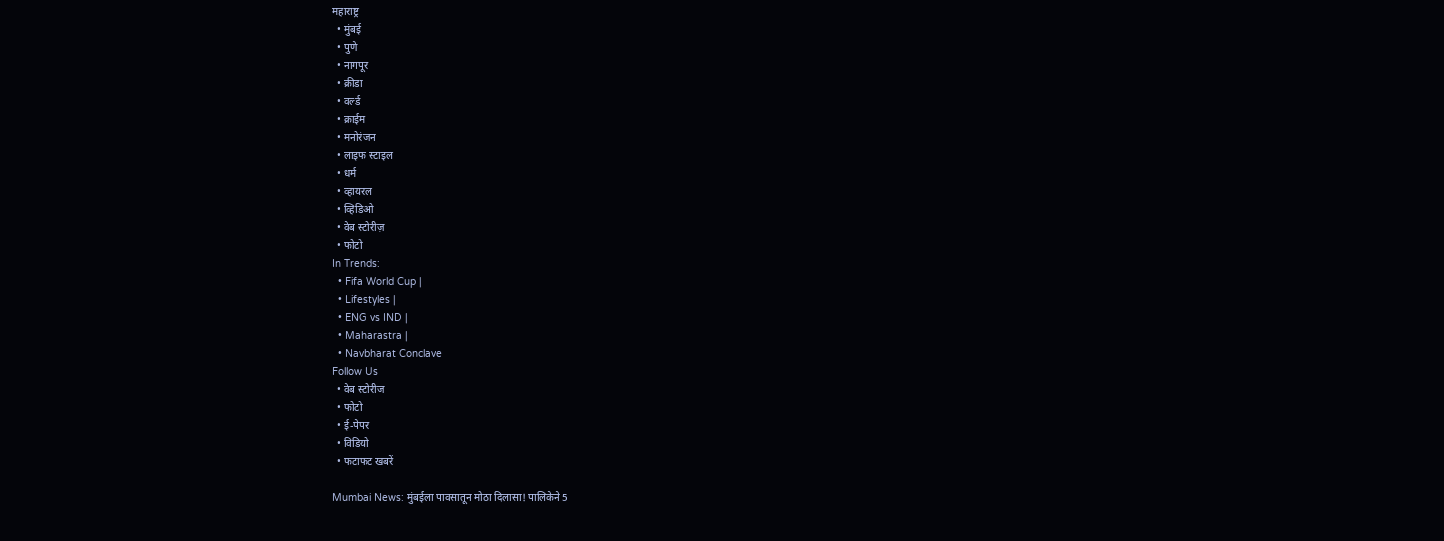महाराष्ट्र
  • मुंबई
  • पुणे
  • नागपूर
  • क्रीडा
  • वर्ल्ड
  • क्राईम
  • मनोरंजन
  • लाइफ स्टाइल
  • धर्म
  • व्हायरल
  • व्हिडिओ
  • वेब स्टोरीज़
  • फोटो
In Trends:
  • Fifa World Cup |
  • Lifestyles |
  • ENG vs IND |
  • Maharastra |
  • Navbharat Conclave
Follow Us
  • वेब स्टोरीज
  • फोटो
  • ई-पेपर
  • विडियो
  • फटाफट खबरें

Mumbai News: मुंबईला पावसातून मोठा दिलासा! पालिकेने 5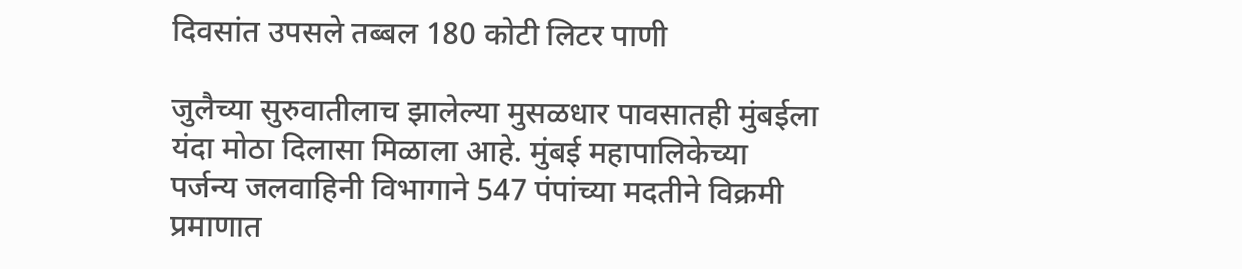दिवसांत उपसले तब्बल 180 कोटी लिटर पाणी

जुलैच्या सुरुवातीलाच झालेल्या मुसळधार पावसातही मुंबईला यंदा मोठा दिलासा मिळाला आहे. मुंबई महापालिकेच्या पर्जन्य जलवाहिनी विभागाने 547 पंपांच्या मदतीने विक्रमी प्रमाणात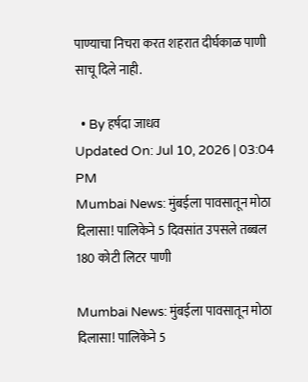पाण्याचा निचरा करत शहरात दीर्घकाळ पाणी साचू दिले नाही.

  • By हर्षदा जाधव
Updated On: Jul 10, 2026 | 03:04 PM
Mumbai News: मुंबईला पावसातून मोठा दिलासा! पालिकेने 5 दिवसांत उपसले तब्बल 180 कोटी लिटर पाणी

Mumbai News: मुंबईला पावसातून मोठा दिलासा! पालिकेने 5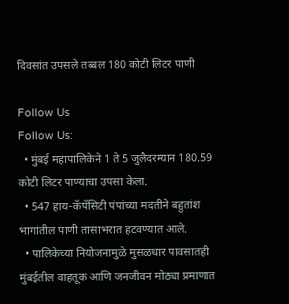दिवसांत उपसले तब्बल 180 कोटी लिटर पाणी

Follow Us
Follow Us:
  • मुंबई महापालिकेने 1 ते 5 जुलैदरम्यान 180.59 कोटी लिटर पाण्याचा उपसा केला.
  • 547 हाय-कॅपॅसिटी पंपांच्या मदतीने बहुतांश भागांतील पाणी तासाभरात हटवण्यात आले.
  • पालिकेच्या नियोजनामुळे मुसळधार पावसातही मुंबईतील वाहतूक आणि जनजीवन मोठ्या प्रमाणात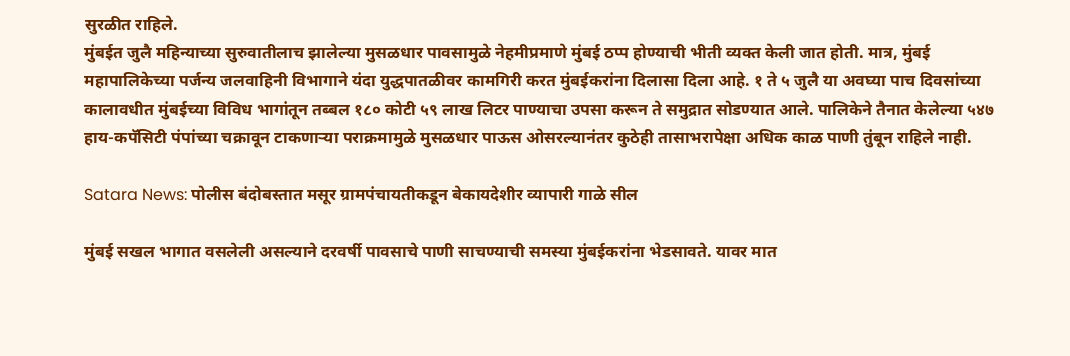सुरळीत राहिले.
मुंबईत जुलै महिन्याच्या सुरुवातीलाच झालेल्या मुसळधार पावसामुळे नेहमीप्रमाणे मुंबई ठप्प होण्याची भीती व्यक्त केली जात होती. मात्र, मुंबई महापालिकेच्या पर्जन्य जलवाहिनी विभागाने यंदा युद्धपातळीवर कामगिरी करत मुंबईकरांना दिलासा दिला आहे. १ ते ५ जुलै या अवघ्या पाच दिवसांच्या कालावधीत मुंबईच्या विविध भागांतून तब्बल १८० कोटी ५९ लाख लिटर पाण्याचा उपसा करून ते समुद्रात सोडण्यात आले. पालिकेने तैनात केलेल्या ५४७ हाय-कपॅसिटी पंपांच्या चक्रावून टाकणाऱ्या पराक्रमामुळे मुसळधार पाऊस ओसरल्यानंतर कुठेही तासाभरापेक्षा अधिक काळ पाणी तुंबून राहिले नाही.

Satara News: पोलीस बंदोबस्तात मसूर ग्रामपंचायतीकडून बेकायदेशीर व्यापारी गाळे सील

मुंबई सखल भागात वसलेली असल्याने दरवर्षी पावसाचे पाणी साचण्याची समस्या मुंबईकरांना भेडसावते. यावर मात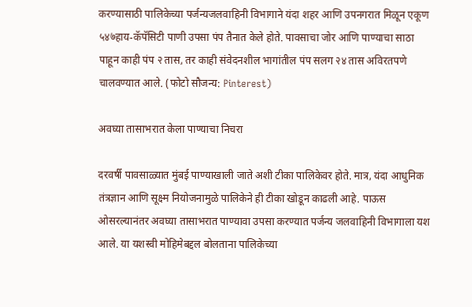करण्यासाठी पालिकेच्या पर्जन्यजलवाहिनी विभागाने यंदा शहर आणि उपनगरात मिळून एकूण ५४७हाय-कॅपॅसिटी पाणी उपसा पंप तैनात केले होते. पावसाचा जोर आणि पाण्याचा साठा पाहून काही पंप २ तास, तर काही संवेदनशील भागांतील पंप सलग २४ तास अविरतपणे चालवण्यात आले. (फोटो सौजन्य: Pinterest)

अवघ्या तासाभरात केला पाण्याचा निचरा

दरवर्षी पावसाळ्यात मुंबई पाण्याखाली जाते अशी टीका पालिकेवर होते. मात्र, यंदा आधुनिक तंत्रज्ञान आणि सूक्ष्म नियोजनामुळे पालिकेने ही टीका खोडून काढली आहे. पाऊस ओसरल्यानंतर अवघ्या तासाभरात पाण्यावा उपसा करण्यात पर्जन्य जलवाहिनी विभागाला यश आले. या यशस्वी मोहिमेबद्दल बोलताना पालिकेच्या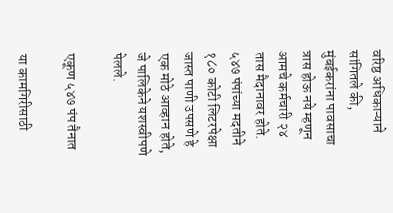वरिष्ठ अधिकाऱ्याने सांगितले की, मुंबईकरांना पावसाचा त्रास होऊ नये म्हणून आमचे कर्मचारी २४ तास मैदानावर होते. ५४७ पंपांच्या मदतीने १८० कोटी लिटरपेक्षा जास्त पाणी उपसणे हे एक मोठे आव्हान होते, जे पालिकेने यशस्वीपणे पेलले.

एकूण ५४७ पंप तैनात

या कामगिरीसाठी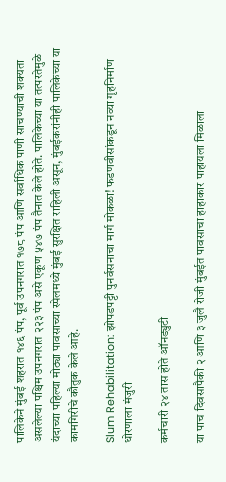पालिकेने मुंबई शहरात १४६ पंप, पूर्व उपनगरात १७८ पंप आणि सर्वाधिक पाणी साचण्याची शक्यता असलेल्या पश्चिम उपनगरात २२३ पंप असे एकूण ५४७ पंप तैनात केले होते. पालिकेच्या या तत्परतेमुळे यंदाच्या पहिल्या मोठ्या पावसाच्या स्पेलमध्ये मुंबई सुरक्षित राहिली असून, मुंबईकरांनीही पालिकेच्या या कामगिरीचे कौतुक केले आहे.

Slum Rehabilitation: झोपडपट्टी पुनर्वसनाचा मार्ग मोकळा! फडणवीसांकडून नव्या गृहनिर्माण धोरणाला मंजुरी

कर्मचारी २४ तास होते ऑनड्युटी

या पाच दिवसापैकी २ आणि ३ जुलै रोजी मुंबईत पावसाचा हाहाकार पाहायला मिळाला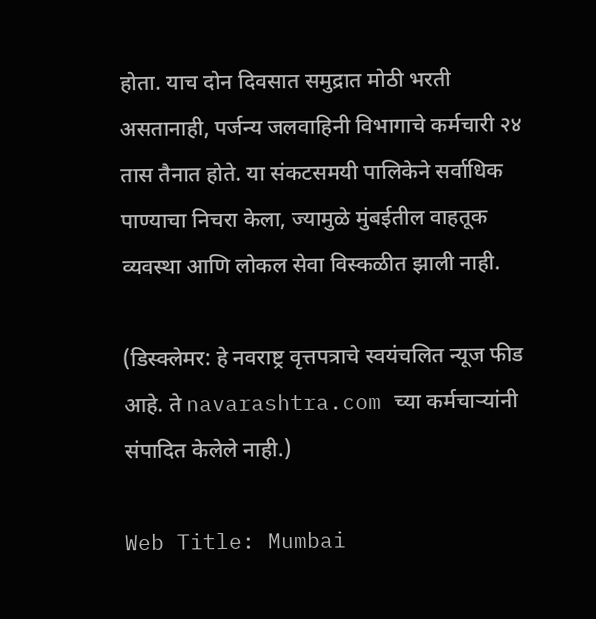होता. याच दोन दिवसात समुद्रात मोठी भरती असतानाही, पर्जन्य जलवाहिनी विभागाचे कर्मचारी २४ तास तैनात होते. या संकटसमयी पालिकेने सर्वाधिक पाण्याचा निचरा केला, ज्यामुळे मुंबईतील वाहतूक व्यवस्था आणि लोकल सेवा विस्कळीत झाली नाही.

(डिस्क्लेमर: हे नवराष्ट्र वृत्तपत्राचे स्वयंचलित न्यूज फीड आहे. ते navarashtra.com च्या कर्मचाऱ्यांनी संपादित केलेले नाही.)

Web Title: Mumbai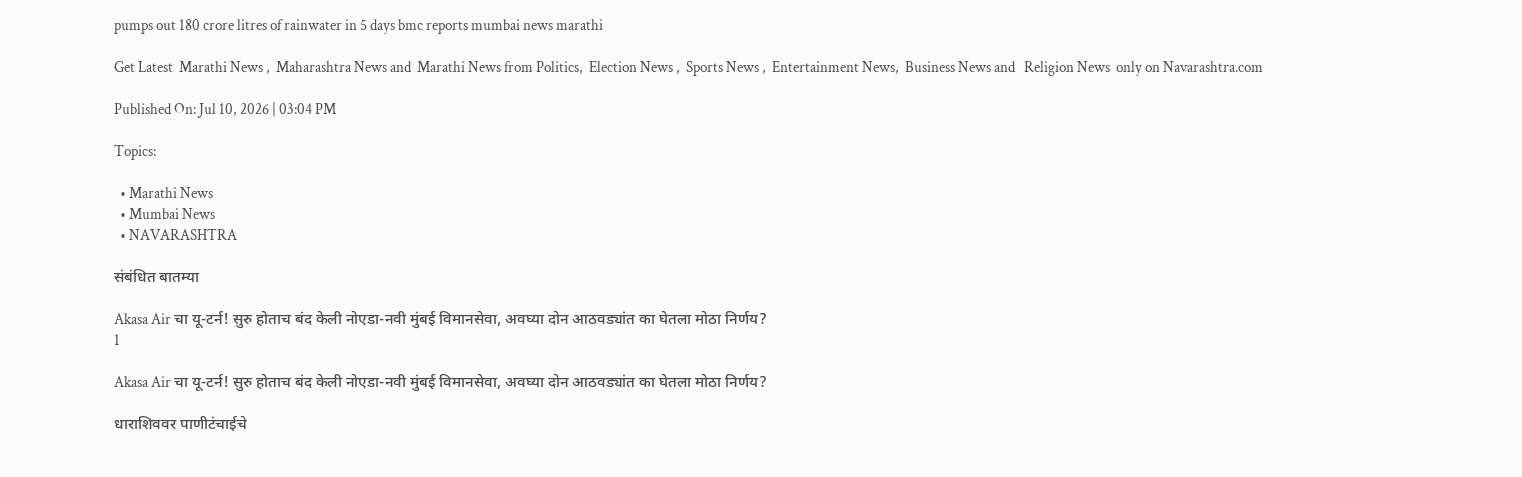pumps out 180 crore litres of rainwater in 5 days bmc reports mumbai news marathi

Get Latest  Marathi News ,  Maharashtra News and  Marathi News from Politics,  Election News ,  Sports News ,  Entertainment News,  Business News and   Religion News  only on Navarashtra.com

Published On: Jul 10, 2026 | 03:04 PM

Topics:

  • Marathi News
  • Mumbai News
  • NAVARASHTRA

संबंधित बातम्या

Akasa Air चा यू-टर्न! सुरु होताच बंद केली नोएडा-नवी मुंबई विमानसेवा, अवघ्या दोन आठवड्यांत का घेतला मोठा निर्णय?
1

Akasa Air चा यू-टर्न! सुरु होताच बंद केली नोएडा-नवी मुंबई विमानसेवा, अवघ्या दोन आठवड्यांत का घेतला मोठा निर्णय?

धाराशिववर पाणीटंचाईचे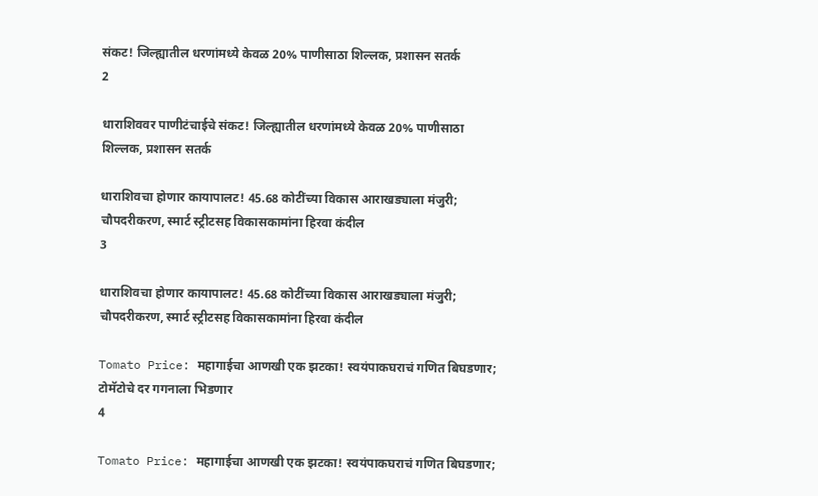संकट! जिल्ह्यातील धरणांमध्ये केवळ 20% पाणीसाठा शिल्लक, प्रशासन सतर्क
2

धाराशिववर पाणीटंचाईचे संकट! जिल्ह्यातील धरणांमध्ये केवळ 20% पाणीसाठा शिल्लक, प्रशासन सतर्क

धाराशिवचा होणार कायापालट! 45.68 कोटींच्या विकास आराखड्याला मंजुरी; चौपदरीकरण, स्मार्ट स्ट्रीटसह विकासकामांना हिरवा कंदील
3

धाराशिवचा होणार कायापालट! 45.68 कोटींच्या विकास आराखड्याला मंजुरी; चौपदरीकरण, स्मार्ट स्ट्रीटसह विकासकामांना हिरवा कंदील

Tomato Price: महागाईचा आणखी एक झटका! स्वयंपाकघराचं गणित बिघडणार; टोमॅटोचे दर गगनाला भिडणार
4

Tomato Price: महागाईचा आणखी एक झटका! स्वयंपाकघराचं गणित बिघडणार;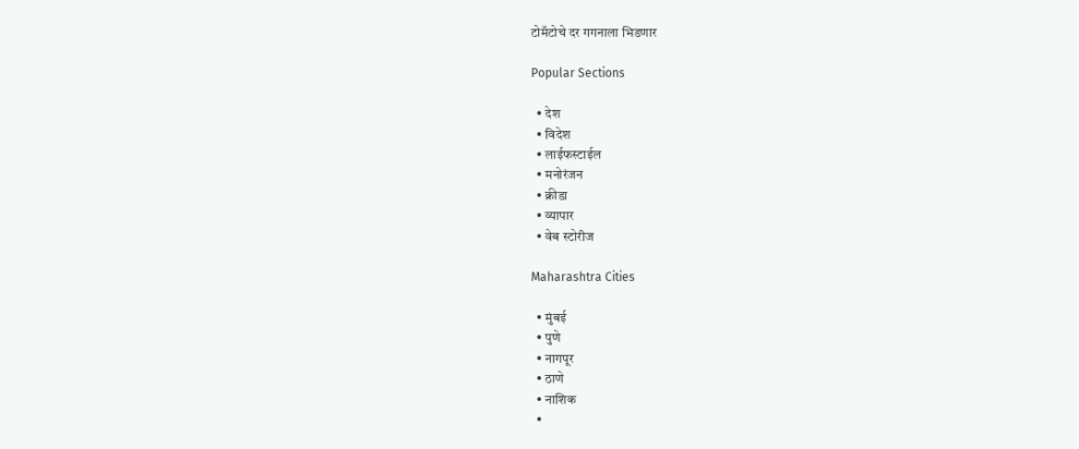टोमॅटोचे दर गगनाला भिडणार

Popular Sections

  • देश
  • विदेश
  • लाईफस्टाईल
  • मनोरंजन
  • क्रीडा
  • व्यापार
  • वेब स्टोरीज

Maharashtra Cities

  • मुंबई
  • पुणे
  • नागपूर
  • ठाणे
  • नाशिक
  •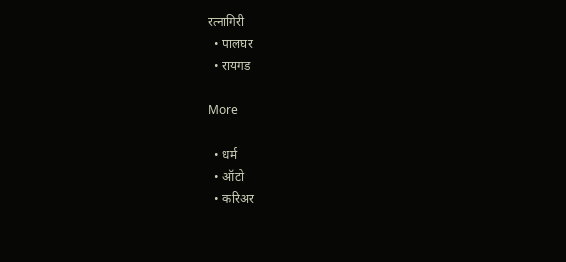रत्नागिरी
  • पालघर
  • रायगड

More

  • धर्म
  • ऑटो
  • करिअर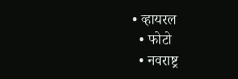• व्हायरल
  • फोटो
  • नवराष्ट्र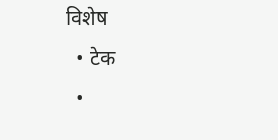विशेष
  • टेक
  •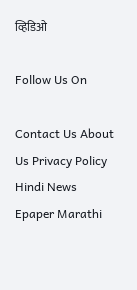व्हिडिओ

Follow Us On

Contact Us About Us Privacy Policy
Hindi News Epaper Marathi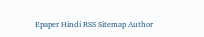Epaper Hindi RSS Sitemap Author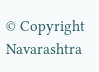© Copyright Navarashtra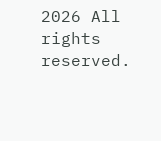2026 All rights reserved.